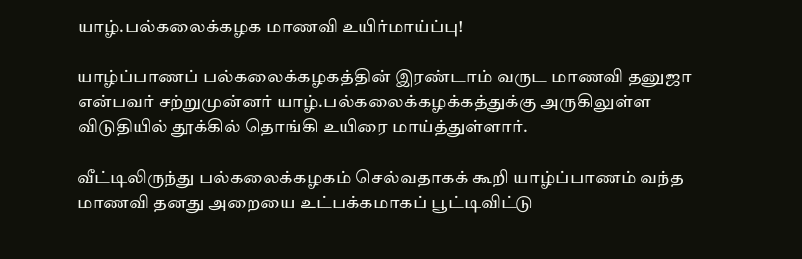யாழ்.பல்கலைக்கழக மாணவி உயிர்மாய்ப்பு!

யாழ்ப்பாணப் பல்கலைக்கழகத்தின் இரண்டாம் வருட மாணவி தனுஜா என்பவர் சற்றுமுன்னர் யாழ்.பல்கலைக்கழக்கத்துக்கு அருகிலுள்ள விடுதியில் தூக்கில் தொங்கி உயிரை மாய்த்துள்ளார்.

வீட்டிலிருந்து பல்கலைக்கழகம் செல்வதாகக் கூறி யாழ்ப்பாணம் வந்த மாணவி தனது அறையை உட்பக்கமாகப் பூட்டிவிட்டு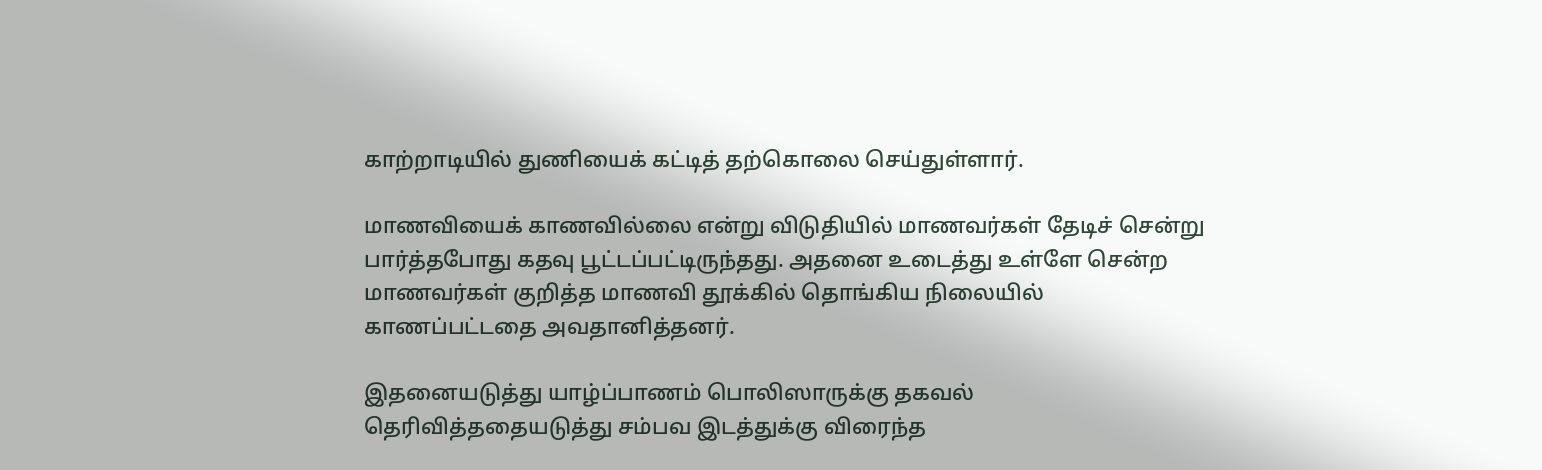காற்றாடியில் துணியைக் கட்டித் தற்கொலை செய்துள்ளார்.

மாணவியைக் காணவில்லை என்று விடுதியில் மாணவர்கள் தேடிச் சென்று பார்த்தபோது கதவு பூட்டப்பட்டிருந்தது. அதனை உடைத்து உள்ளே சென்ற
மாணவர்கள் குறித்த மாணவி தூக்கில் தொங்கிய நிலையில் காணப்பட்டதை அவதானித்தனர்.

இதனையடுத்து யாழ்ப்பாணம் பொலிஸாருக்கு தகவல் தெரிவித்ததையடுத்து சம்பவ இடத்துக்கு விரைந்த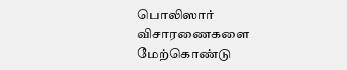பொலிஸார் விசாரணைகளை மேற்கொண்டு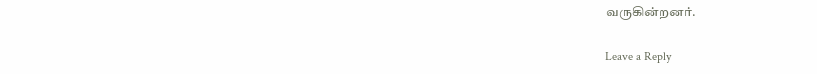வருகின்றனர்.

Leave a Reply